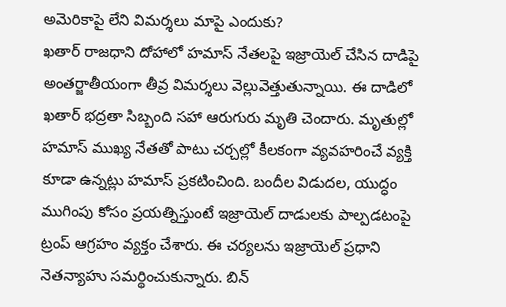అమెరికాపై లేని విమర్శలు మాపై ఎందుకు?
ఖతార్ రాజధాని దోహాలో హమాస్ నేతలపై ఇజ్రాయెల్ చేసిన దాడిపై అంతర్జాతీయంగా తీవ్ర విమర్శలు వెల్లువెత్తుతున్నాయి. ఈ దాడిలో ఖతార్ భద్రతా సిబ్బంది సహా ఆరుగురు మృతి చెందారు. మృతుల్లో హమాస్ ముఖ్య నేతతో పాటు చర్చల్లో కీలకంగా వ్యవహరించే వ్యక్తి కూడా ఉన్నట్లు హమాస్ ప్రకటించింది. బందీల విడుదల, యుద్ధం ముగింపు కోసం ప్రయత్నిస్తుంటే ఇజ్రాయెల్ దాడులకు పాల్పడటంపై ట్రంప్ ఆగ్రహం వ్యక్తం చేశారు. ఈ చర్యలను ఇజ్రాయెల్ ప్రధాని నెతన్యాహు సమర్థించుకున్నారు. బిన్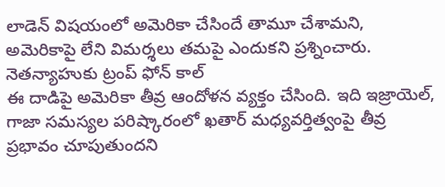లాడెన్ విషయంలో అమెరికా చేసిందే తామూ చేశామని, అమెరికాపై లేని విమర్శలు తమపై ఎందుకని ప్రశ్నించారు.
నెతన్యాహుకు ట్రంప్ ఫోన్ కాల్
ఈ దాడిపై అమెరికా తీవ్ర ఆందోళన వ్యక్తం చేసింది. ఇది ఇజ్రాయెల్, గాజా సమస్యల పరిష్కారంలో ఖతార్ మధ్యవర్తిత్వంపై తీవ్ర ప్రభావం చూపుతుందని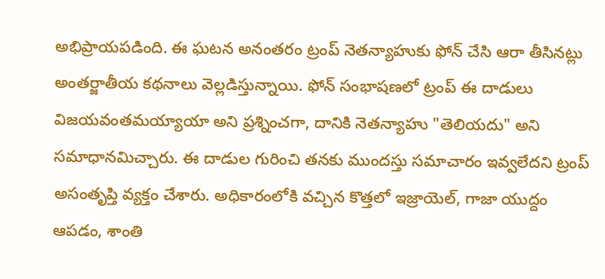అభిప్రాయపడింది. ఈ ఘటన అనంతరం ట్రంప్ నెతన్యాహుకు ఫోన్ చేసి ఆరా తీసినట్లు అంతర్జాతీయ కథనాలు వెల్లడిస్తున్నాయి. ఫోన్ సంభాషణలో ట్రంప్ ఈ దాడులు విజయవంతమయ్యాయా అని ప్రశ్నించగా, దానికి నెతన్యాహు "తెలియదు" అని సమాధానమిచ్చారు. ఈ దాడుల గురించి తనకు ముందస్తు సమాచారం ఇవ్వలేదని ట్రంప్ అసంతృప్తి వ్యక్తం చేశారు. అధికారంలోకి వచ్చిన కొత్తలో ఇజ్రాయెల్, గాజా యుద్దం ఆపడం, శాంతి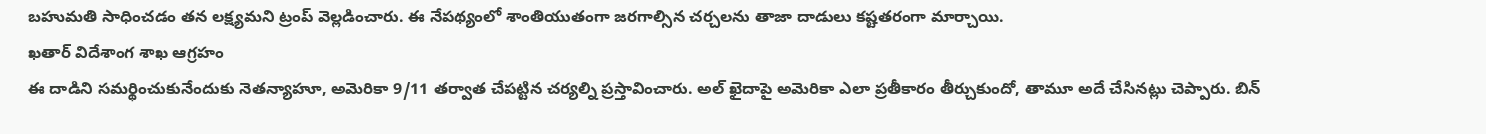బహుమతి సాధించడం తన లక్ష్యమని ట్రంప్ వెల్లడించారు. ఈ నేపథ్యంలో శాంతియుతంగా జరగాల్సిన చర్చలను తాజా దాడులు కష్టతరంగా మార్చాయి.
ఖతార్ విదేశాంగ శాఖ ఆగ్రహం
ఈ దాడిని సమర్థించుకునేందుకు నెతన్యాహూ, అమెరికా 9/11 తర్వాత చేపట్టిన చర్యల్ని ప్రస్తావించారు. అల్ ఖైదాపై అమెరికా ఎలా ప్రతీకారం తీర్చుకుందో, తామూ అదే చేసినట్లు చెప్పారు. బిన్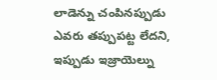లాడెన్ను చంపినప్పుడు ఎవరు తప్పుపట్ట లేదని, ఇప్పుడు ఇజ్రాయెల్ను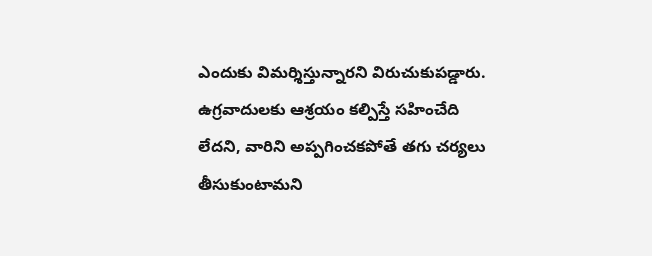ఎందుకు విమర్శిస్తున్నారని విరుచుకుపడ్డారు. ఉగ్రవాదులకు ఆశ్రయం కల్పిస్తే సహించేది లేదని, వారిని అప్పగించకపోతే తగు చర్యలు తీసుకుంటామని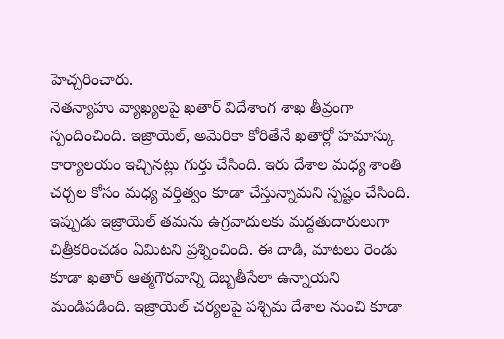హెచ్చరించారు.
నెతన్యాహు వ్యాఖ్యలపై ఖతార్ విదేశాంగ శాఖ తీవ్రంగా స్పందించింది. ఇజ్రాయెల్, అమెరికా కోరితేనే ఖతార్లో హమాస్కు కార్యాలయం ఇచ్చినట్లు గుర్తు చేసింది. ఇరు దేశాల మధ్య శాంతి చర్చల కోసం మధ్య వర్తిత్వం కూడా చేస్తున్నామని స్పష్టం చేసింది. ఇప్పుడు ఇజ్రాయెల్ తమను ఉగ్రవాదులకు మద్దతుదారులుగా చిత్రీకరించడం ఏమిటని ప్రశ్నించింది. ఈ దాడి, మాటలు రెండు కూడా ఖతార్ ఆత్మగౌరవాన్ని దెబ్బతీసేలా ఉన్నాయని మండిపడింది. ఇజ్రాయెల్ చర్యలపై పశ్చిమ దేశాల నుంచి కూడా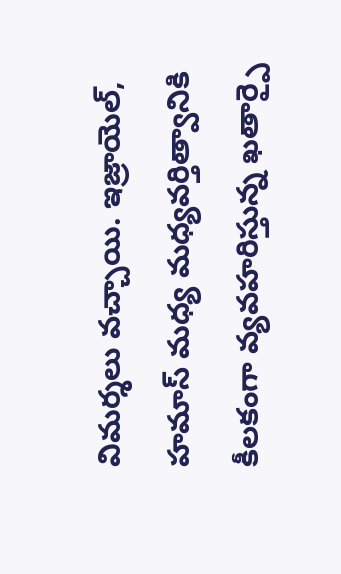విమర్శలు వచ్చాయి. ఇజ్రాయెల్, హమాస్ మధ్య మధ్యవర్తిత్వానికి కీలకంగా వ్యవహరిస్తున్న ఖతార్పై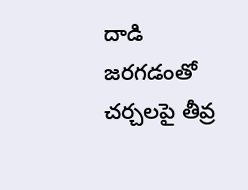దాడి జరగడంతో చర్చలపై తీవ్ర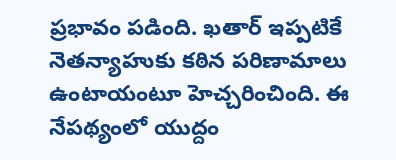ప్రభావం పడింది. ఖతార్ ఇప్పటికే నెతన్యాహుకు కఠిన పరిణామాలు ఉంటాయంటూ హెచ్చరించింది. ఈ నేపథ్యంలో యుద్దం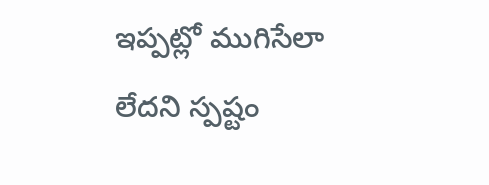ఇప్పట్లో ముగిసేలా లేదని స్పష్టం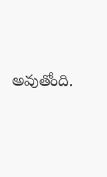అవుతోంది.